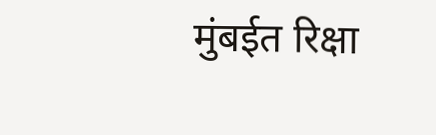मुंबईत रिक्षा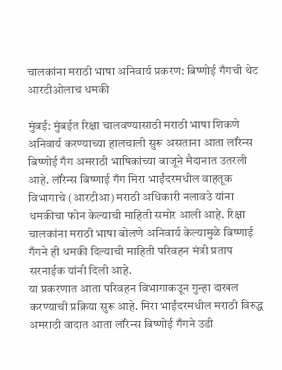चालकांना मराठी भाषा अनिवार्य प्रकरण: बिष्णोई गँगची थेट आरटीओलाच धमकी

मुंबई: मुंबईत रिक्षा चालवण्यासाठी मराठी भाषा शिकणे अनिवार्य करण्याच्या हालचाली सुरू असताना आता लॉरेन्स बिष्णोई गँग अमराठी भाषिकांच्या बाजूने मैदानात उतरली आहे. लॉरेन्स बिष्णाई गँग मिरा भाईंदरमधील वाहतूक विभागाचे (आरटीआ) मराठी अधिकारी नलावउे यांना धमकीचा फोन केल्याची माहिती समोर आली आहे. रिक्षा चालकांना मराठी भाषा बोलणे अनिवार्य केल्यामुळे बिष्णाई गँगने ही धमकी दिल्याची माहिती परिवहन मंत्री प्रताप सरनाईक यांनी दिली आहे.
या प्रकरणात आता परिवहन विभागाकउून गुन्हा दाखल करण्याची प्रक्रिया सुरू आहे. मिरा भाईंदरमधील मराठी विरुद्ध अमराठी वादात आता लॉरेन्स बिष्णोई गँगने उडी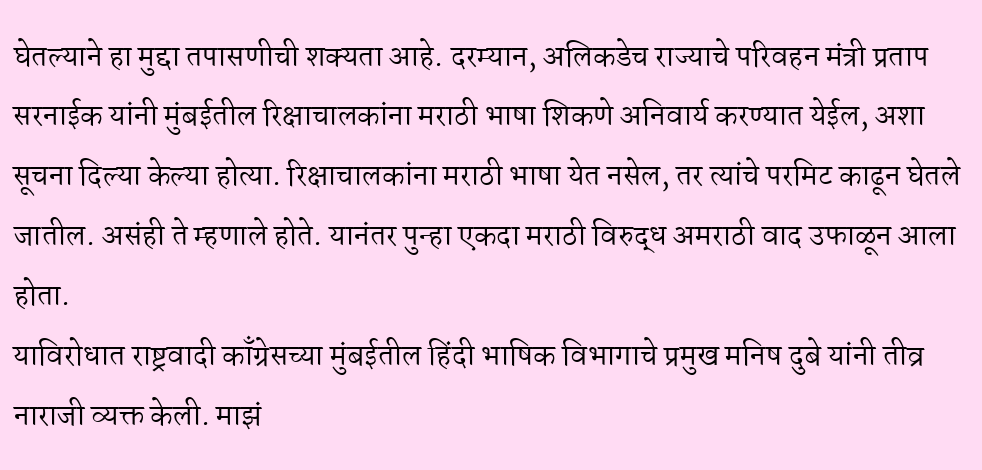घेतल्याने हा मुद्दा तपासणीची शक्यता आहे. दरम्यान, अलिकडेच राज्याचे परिवहन मंत्री प्रताप सरनाईक यांनी मुंबईतील रिक्षाचालकांना मराठी भाषा शिकणे अनिवार्य करण्यात येईल, अशा सूचना दिल्या केल्या होत्या. रिक्षाचालकांना मराठी भाषा येत नसेल, तर त्यांचे परमिट काढून घेतले जातील. असंही ते म्हणाले होते. यानंतर पुन्हा एकदा मराठी विरुद्ध अमराठी वाद उफाळून आला होता.
याविरोधात राष्ट्रवादी काँग्रेसच्या मुंबईतील हिंदी भाषिक विभागाचे प्रमुख मनिष दुबे यांनी तीव्र नाराजी व्यक्त केली. माझं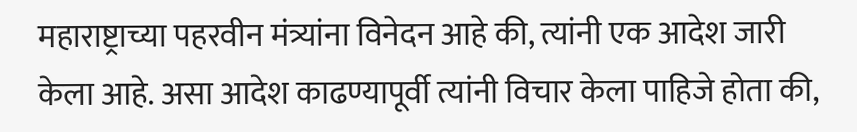महाराष्ट्राच्या पहरवीन मंत्र्यांना विनेदन आहे की, त्यांनी एक आदेश जारी केला आहे. असा आदेश काढण्यापूर्वी त्यांनी विचार केला पाहिजे होता की,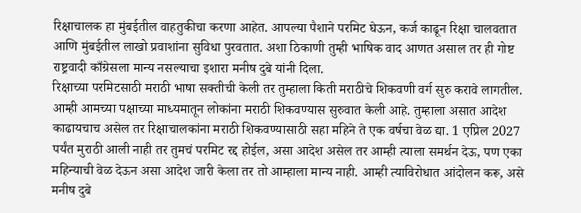रिक्षाचालक हा मुंबईतील वाहतुकीचा करणा आहेत. आपल्या पैशाने परमिट घेऊन, कर्ज काढून रिक्षा चालवतात आणि मुंबईतील लाखो प्रवाशांना सुविधा पुरवतात. अशा ठिकाणी तुम्ही भाषिक वाद आणत असाल तर ही गोष्ट राष्ट्रवादी काँग्रेसला मान्य नसल्याचा इशारा मनीष दुबे यांनी दिला.
रिक्षाच्या परमिटसाठी मराठी भाषा सक्तीची केली तर तुम्हाला किती मराठीचे शिकवणी वर्ग सुरु करावे लागतील. आम्ही आमच्या पक्षाच्या माध्यमातून लोकांना मराठी शिकवण्यास सुरुवात केली आहे. तुम्हाला असात आदेश काढायचाच असेल तर रिक्षाचालकांना मराठी शिकवण्यासाठी सहा महिने ते एक वर्षचा वेळ द्या. 1 एप्रिल 2027 पर्यंत मुराठी आली नाही तर तुमचं परमिट रद्द होईल, असा आदेश असेल तर आम्ही त्याला समर्थन देऊ, पण एका महिन्याची वेळ देऊन असा आदेश जारी केला तर तो आम्हाला मान्य नाही. आम्ही त्याविरोधात आंदोलन करू, असे मनीष दुबे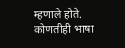म्हणाले होते. कोणतीही भाषा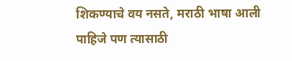शिकण्याचे वय नसते, मराठी भाषा आली पाहिजे पण त्यासाठी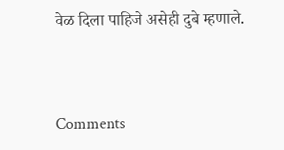वेळ दिला पाहिजे असेही दुबे म्हणाले.



Comments